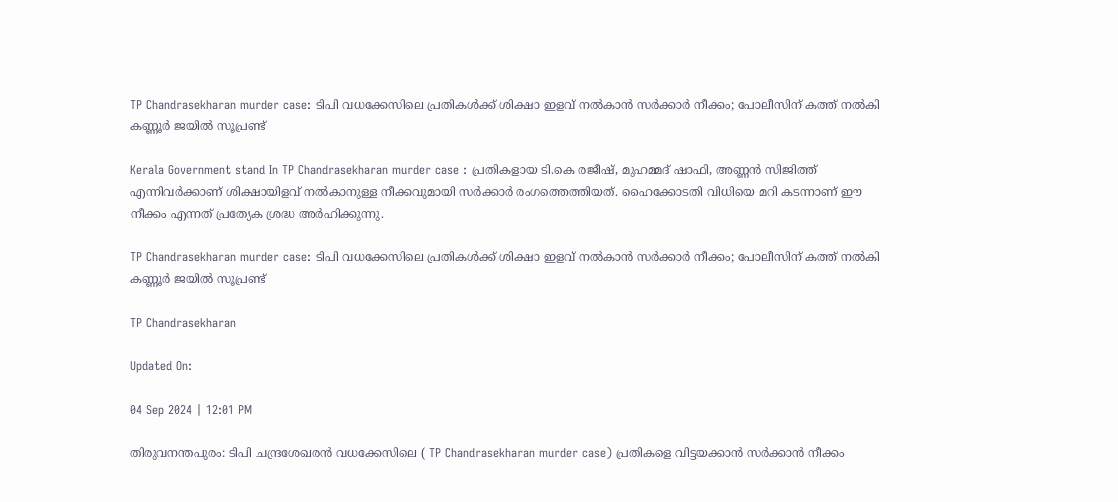TP Chandrasekharan murder case: ടിപി വധക്കേസിലെ പ്രതികൾക്ക് ശിക്ഷാ ഇളവ് നൽകാൻ സർക്കാർ നീക്കം; പോലീസിന് കത്ത് നൽകി കണ്ണൂർ ജയിൽ സൂപ്രണ്ട്

Kerala Government stand In TP Chandrasekharan murder case : പ്രതികളായ ടി.കെ രജീഷ്, മുഹമ്മദ് ഷാഫി, അണ്ണൻ സിജിത്ത് എന്നിവർക്കാണ് ശിക്ഷായിളവ് നൽകാനുള്ള നീക്കവുമായി സർക്കാർ രംഗത്തെത്തിയത്. ഹൈക്കോടതി വിധിയെ മറി കടന്നാണ് ഈ നീക്കം എന്നത് പ്രത്യേക ശ്രദ്ധ അർഹിക്കുന്നു.

TP Chandrasekharan murder case: ടിപി വധക്കേസിലെ പ്രതികൾക്ക് ശിക്ഷാ ഇളവ് നൽകാൻ സർക്കാർ നീക്കം; പോലീസിന് കത്ത് നൽകി കണ്ണൂർ ജയിൽ സൂപ്രണ്ട്

TP Chandrasekharan

Updated On:

04 Sep 2024 | 12:01 PM

തിരുവനന്തപുരം: ടിപി ചന്ദ്രശേഖരൻ വധക്കേസിലെ ( TP Chandrasekharan murder case) പ്രതികളെ വിട്ടയക്കാൻ സർക്കാൻ നീക്കം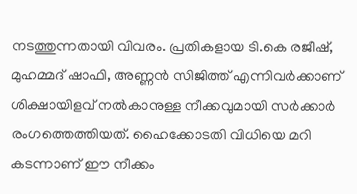നടത്തുന്നതായി വിവരം. പ്രതികളായ ടി.കെ രജീഷ്, മുഹമ്മദ് ഷാഫി, അണ്ണൻ സിജിത്ത് എന്നിവർക്കാണ് ശിക്ഷായിളവ് നൽകാനുള്ള നീക്കവുമായി സർക്കാർ രംഗത്തെത്തിയത്. ഹൈക്കോടതി വിധിയെ മറി കടന്നാണ് ഈ നീക്കം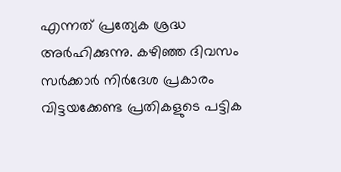എന്നത് പ്രത്യേക ശ്രദ്ധ അർഹിക്കുന്നു. കഴിഞ്ഞ ദിവസം സർക്കാർ നിർദേശ പ്രകാരം വിട്ടയക്കേണ്ട പ്രതികളുടെ പട്ടിക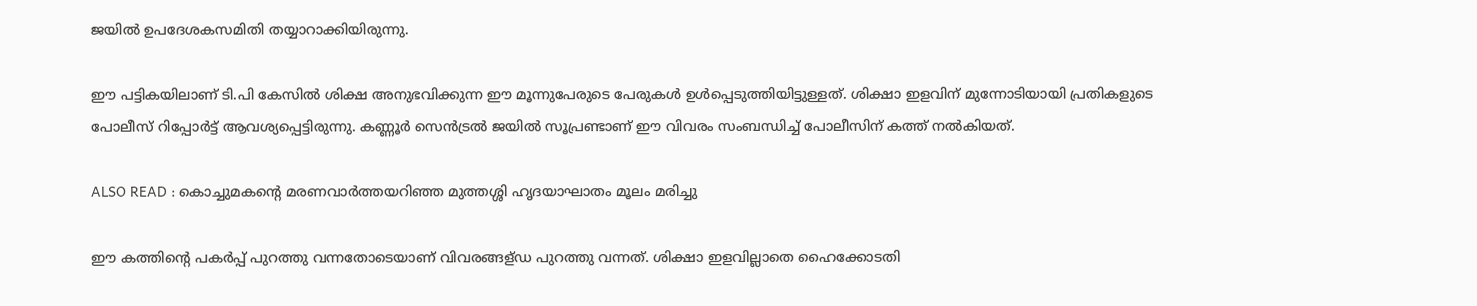ജയിൽ ഉപദേശകസമിതി തയ്യാറാക്കിയിരുന്നു.

ഈ പട്ടികയിലാണ് ടി.പി കേസിൽ ശിക്ഷ അനുഭവിക്കുന്ന ഈ മൂന്നുപേരുടെ പേരുകൾ ഉൾപ്പെടുത്തിയിട്ടുള്ളത്. ശിക്ഷാ ഇളവിന് മുന്നോടിയായി പ്രതികളുടെ പോലീസ് റിപ്പോർട്ട് ആവശ്യപ്പെട്ടിരുന്നു. കണ്ണൂർ സെൻട്രൽ ജയിൽ സൂപ്രണ്ടാണ് ഈ വിവരം സംബന്ധിച്ച് പോലീസിന് കത്ത് നൽകിയത്.

ALSO READ : കൊച്ചുമകൻ്റെ മരണവാർത്തയറിഞ്ഞ മുത്തശ്ശി ഹൃദയാഘാതം മൂലം മരിച്ചു

ഈ കത്തിന്റെ പകർപ്പ് പുറത്തു വന്നതോടെയാണ് വിവരങ്ങള്ഡ പുറത്തു വന്നത്. ശിക്ഷാ ഇളവില്ലാതെ ഹൈക്കോടതി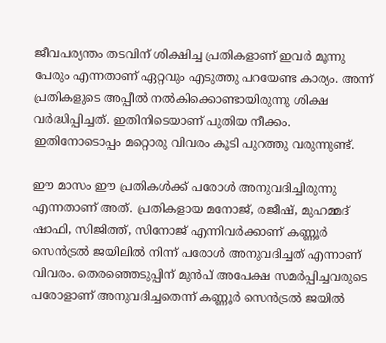ജീവപര്യന്തം തടവിന് ശിക്ഷിച്ച പ്രതികളാണ് ഇവർ മൂന്നു പേരും എന്നതാണ് ഏറ്റവും എടുത്തു പറയേണ്ട കാര്യം. അന്ന് പ്രതികളുടെ അപ്പീൽ നൽകിക്കൊണ്ടായിരുന്നു ശിക്ഷ വർദ്ധിപ്പിച്ചത്. ഇതിനിടെയാണ് പുതിയ നീക്കം. ഇതിനോടൊപ്പം മറ്റൊരു വിവരം കൂടി പുറത്തു വരുന്നുണ്ട്.

ഈ മാസം ഈ പ്രതികൾക്ക് പരോൾ അനുവദിച്ചിരുന്നു എന്നതാണ് അത്. പ്രതികളായ മനോജ്, രജീഷ്, മുഹമ്മദ് ഷാഫി, സിജിത്ത്, സിനോജ് എന്നിവർക്കാണ് കണ്ണൂർ സെൻട്രൽ ജയിലിൽ നിന്ന് പരോൾ അനുവദിച്ചത് എന്നാണ് വിവരം. തെരഞ്ഞെടുപ്പിന് മുൻപ് അപേക്ഷ സമർപ്പിച്ചവരുടെ പരോളാണ് അനുവദിച്ചതെന്ന് കണ്ണൂർ സെൻട്രൽ ജയിൽ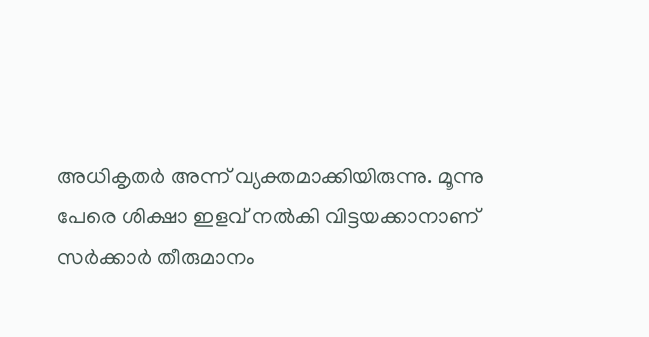അധികൃതർ അന്ന് വ്യക്തമാക്കിയിരുന്നു. മൂന്നു പേരെ ശിക്ഷാ ഇളവ് നൽകി വിട്ടയക്കാനാണ് സർക്കാർ തീരുമാനം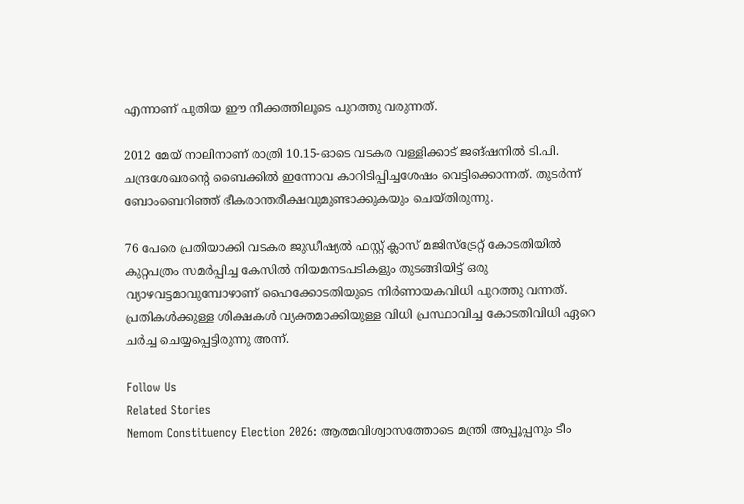എന്നാണ് പുതിയ ഈ നീക്കത്തിലൂടെ പുറത്തു വരുന്നത്.

2012 മേയ് നാലിനാണ് രാത്രി 10.15-ഓടെ വടകര വള്ളിക്കാട് ജങ്ഷനിൽ ടി.പി. ചന്ദ്രശേഖരന്റെ ബൈക്കിൽ ഇന്നോവ കാറിടിപ്പിച്ചശേഷം വെട്ടിക്കൊന്നത്. തുടർന്ന് ബോംബെറിഞ്ഞ് ഭീകരാന്തരീക്ഷവുമുണ്ടാക്കുകയും ചെയ്തിരുന്നു.

76 പേരെ പ്രതിയാക്കി വടകര ജുഡീഷ്യൽ ഫസ്റ്റ് ക്ലാസ് മജിസ്ട്രേറ്റ് കോടതിയിൽ കുറ്റപത്രം സമർപ്പിച്ച കേസിൽ നിയമനടപടികളും തുടങ്ങിയിട്ട് ഒരു വ്യാഴവട്ടമാവുമ്പോഴാണ് ഹൈക്കോടതിയുടെ നിർണായകവിധി പുറത്തു വന്നത്. പ്രതികൾക്കുള്ള ശിക്ഷകൾ വ്യക്തമാക്കിയുള്ള വിധി പ്രസ്ഥാവിച്ച കോടതിവിധി ഏറെ ചർച്ച ചെയ്യപ്പെട്ടിരുന്നു അന്ന്.

Follow Us
Related Stories
Nemom Constituency Election 2026: ആത്മവിശ്വാസത്തോടെ മന്ത്രി അപ്പൂപ്പനും ടീം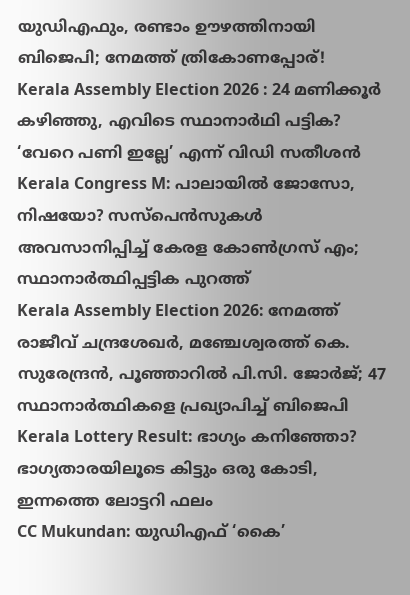യുഡിഎഫും, രണ്ടാം ഊഴത്തിനായി ബിജെപി; നേമത്ത് ത്രികോണപ്പോര്!
Kerala Assembly Election 2026 : 24 മണിക്കൂർ കഴിഞ്ഞു, എവിടെ സ്ഥാനാർഥി പട്ടിക? ‘വേറെ പണി ഇല്ലേ’ എന്ന് വിഡി സതീശൻ
Kerala Congress M: പാലായില്‍ ജോസോ, നിഷയോ? സസ്‌പെന്‍സുകള്‍ അവസാനിപ്പിച്ച് കേരള കോണ്‍ഗ്രസ് എം; സ്ഥാനാര്‍ത്ഥിപ്പട്ടിക പുറത്ത്‌
Kerala Assembly Election 2026: നേമത്ത് രാജീവ് ചന്ദ്രശേഖര്‍, മഞ്ചേശ്വരത്ത് കെ. സുരേന്ദ്രന്‍, പൂഞ്ഞാറില്‍ പി.സി. ജോര്‍ജ്; 47 സ്ഥാനാര്‍ത്ഥികളെ പ്രഖ്യാപിച്ച് ബിജെപി
Kerala Lottery Result: ഭാഗ്യം കനിഞ്ഞോ? ഭാഗ്യതാരയിലൂടെ കിട്ടും ഒരു കോടി, ഇന്നത്തെ ലോട്ടറി ഫലം
CC Mukundan: യുഡിഎഫ് ‘കൈ’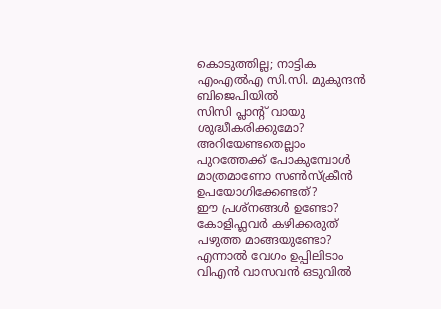കൊടുത്തില്ല; നാട്ടിക എംഎൽഎ സി.സി. മുകുന്ദൻ ബിജെപിയിൽ
സിസി പ്ലാന്‍റ് വായു ശുദ്ധീകരിക്കുമോ? അറിയേണ്ടതെല്ലാം
പുറത്തേക്ക് പോകുമ്പോള്‍ മാത്രമാണോ സണ്‍സ്‌ക്രീന്‍ ഉപയോഗിക്കേണ്ടത്?
ഈ പ്രശ്നങ്ങൾ ഉണ്ടോ? കോളിഫ്ലവർ കഴിക്കരുത്
പഴുത്ത മാങ്ങയുണ്ടോ? എന്നാല്‍ വേഗം ഉപ്പിലിടാം
വിഎൻ വാസവൻ ഒടുവിൽ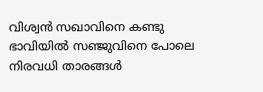വിശ്വൻ സഖാവിനെ കണ്ടു
ഭാവിയില്‍ സഞ്ജുവിനെ പോലെ നിരവധി താരങ്ങള്‍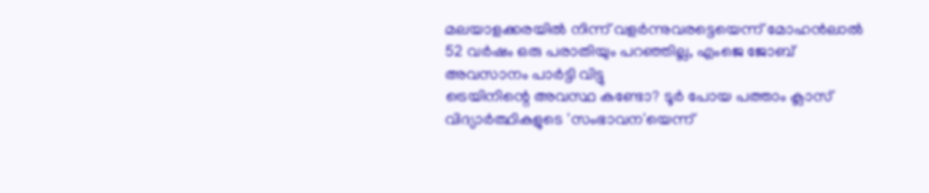മലയാളക്കരയില്‍ നിന്ന്‌ വളര്‍ന്നുവരട്ടെയെന്ന് മോഹന്‍ലാല്‍
52 വർഷം ഒരു പരാതിയും പറഞ്ഞില്ല, എംജെ ജോബ് അവസാനം പാർട്ടി വിട്ടു
ട്രെയിനിന്റെ അവസ്ഥ കണ്ടോ? ടൂര്‍ പോയ പത്താം ക്ലാസ് വിദ്യാര്‍ത്ഥികളുടെ 'സംഭാവന'യെന്ന്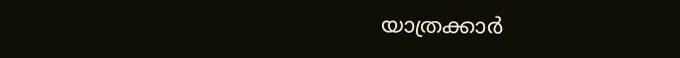യാത്രക്കാര്‍